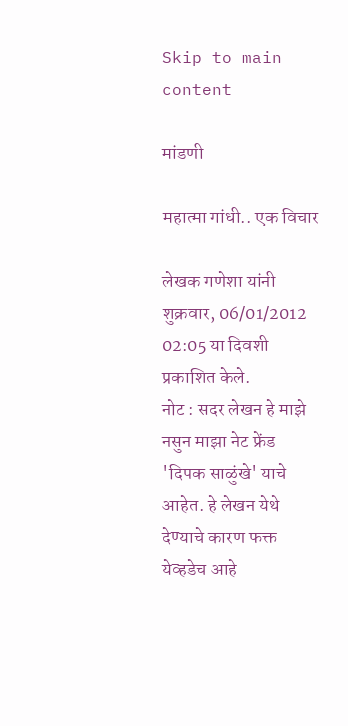Skip to main content

मांडणी

महात्मा गांधी.. एक विचार

लेखक गणेशा यांनी शुक्रवार, 06/01/2012 02:05 या दिवशी प्रकाशित केले.
नोट : सदर लेखन हे माझे नसुन माझा नेट फ्रेंड 'दिपक साळुंखे' याचे आहेत. हे लेखन येथे देण्याचे कारण फक्त येव्हडेच आहे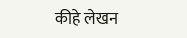कीहे लेखन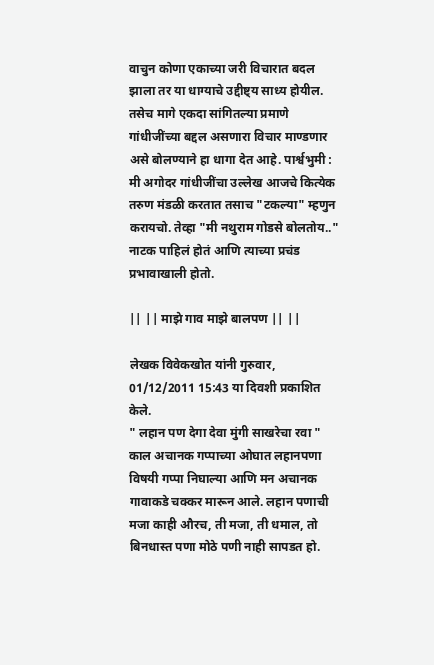वाचुन कोणा एकाच्या जरी विचारात बदल झाला तर या धाग्याचे उद्दीष्ट्य साध्य होयील. तसेच मागे एकदा सांगितल्या प्रमाणे गांधीजींच्या बद्दल असणारा विचार माण्डणार असे बोलण्याने हा धागा देत आहे. पार्श्वभुमी : मी अगोदर गांधीजींचा उल्लेख आजचे कित्येक तरुण मंडळी करतात तसाच "टकल्या" म्हणुन करायचो. तेव्हा "मी नथुराम गोडसे बोलतोय.." नाटक पाहिलं होतं आणि त्याच्या प्रचंड प्रभावाखाली होतो.

|| || माझे गाव माझे बालपण || ||

लेखक विवेकखोत यांनी गुरुवार, 01/12/2011 15:43 या दिवशी प्रकाशित केले.
" लहान पण देगा देवा मुंगी साखरेचा रवा " काल अचानक गप्पाच्या ओघात लहानपणा विषयी गप्पा निघाल्या आणि मन अचानक गावाकडे चक्कर मारून आले. लहान पणाची मजा काही औरच, ती मजा, ती धमाल, तो बिनधास्त पणा मोठे पणी नाही सापडत हो.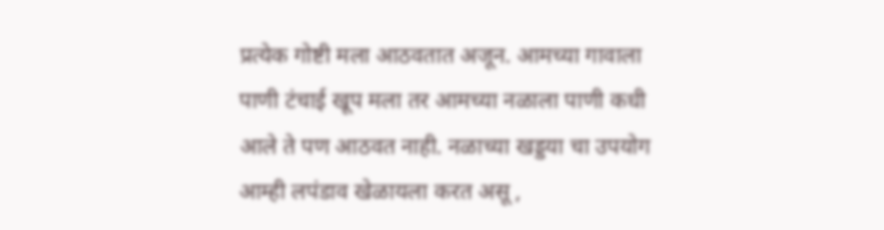प्रत्येक गोष्टी मला आठवतात अजून. आमच्या गावाला पाणी टंचाई खूप मला तर आमच्या नळाला पाणी कधी आले ते पण आठवत नाही. नळाच्या खड्डया चा उपयोग आम्ही लपंडाव खेळायला करत असू ,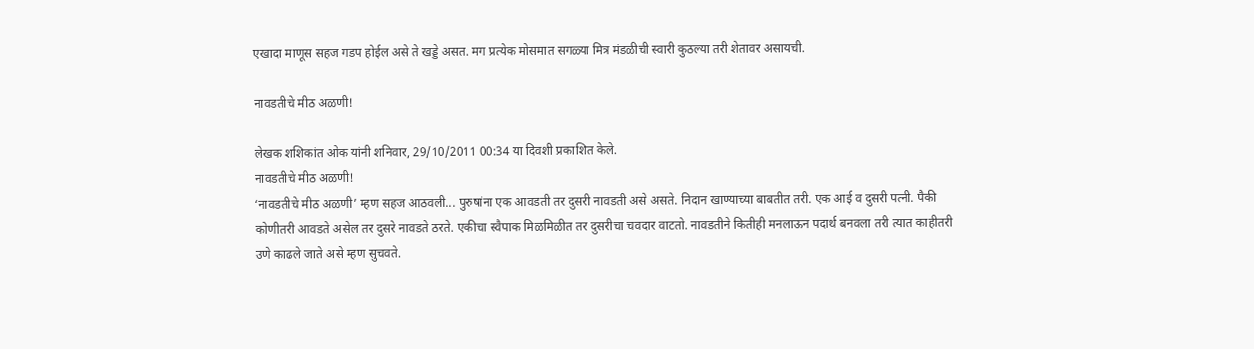एखादा माणूस सहज गडप होईल असे ते खड्डे असत. मग प्रत्येक मोसमात सगळ्या मित्र मंडळीची स्वारी कुठल्या तरी शेतावर असायची.

नावडतीचे मीठ अळणी!

लेखक शशिकांत ओक यांनी शनिवार, 29/10/2011 00:34 या दिवशी प्रकाशित केले.
नावडतीचे मीठ अळणी!
‘नावडतीचे मीठ अळणी’ म्हण सहज आठवली... पुरुषांना एक आवडती तर दुसरी नावडती असे असते. निदान खाण्याच्या बाबतीत तरी. एक आई व दुसरी पत्नी. पैकी कोणीतरी आवडते असेल तर दुसरे नावडते ठरते. एकीचा स्वैपाक मिळमिळीत तर दुसरीचा चवदार वाटतो. नावडतीने कितीही मनलाऊन पदार्थ बनवला तरी त्यात काहीतरी उणे काढले जाते असे म्हण सुचवते.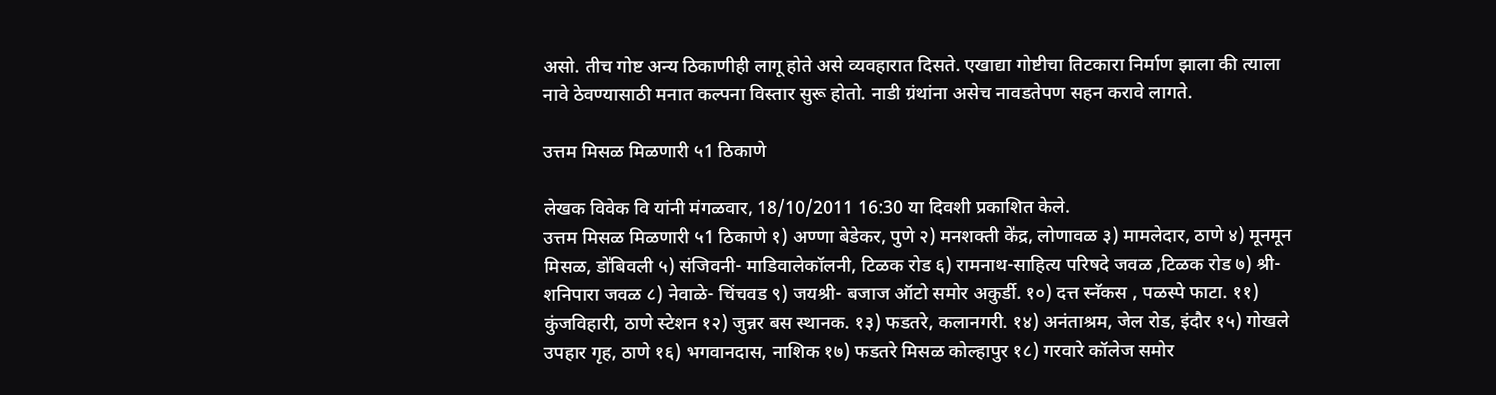असो. तीच गोष्ट अन्य ठिकाणीही लागू होते असे व्यवहारात दिसते. एखाद्या गोष्टीचा तिटकारा निर्माण झाला की त्याला नावे ठेवण्यासाठी मनात कल्पना विस्तार सुरू होतो. नाडी ग्रंथांना असेच नावडतेपण सहन करावे लागते.

उत्तम मिसळ मिळणारी ५1 ठिकाणे

लेखक विवेक वि यांनी मंगळवार, 18/10/2011 16:30 या दिवशी प्रकाशित केले.
उत्तम मिसळ मिळणारी ५1 ठिकाणे १) अण्णा बेडेकर, पुणे २) मनशक्ती के॑द्र, लोणावळ ३) मामलेदार, ठाणे ४) मूनमून मिसळ, डो॑बिवली ५) संजिवनी- माडिवालेकॉलनी, टिळक रोड ६) रामनाथ-साहित्य परिषदे जवळ ,टिळक रोड ७) श्री- शनिपारा जवळ ८) नेवाळे- चिंचवड ९) जयश्री- बजाज ऑटो समोर अकुर्डी. १०) दत्त स्नॅकस , पळस्पे फाटा. ११) कुंजविहारी, ठाणे स्टेशन १२) जुन्नर बस स्थानक. १३) फडतरे, कलानगरी. १४) अनंताश्रम, जेल रोड, इंदौर १५) गोखले उपहार गृह, ठाणे १६) भगवानदास, नाशिक १७) फडतरे मिसळ कोल्हापुर १८) गरवारे कॉलेज समोर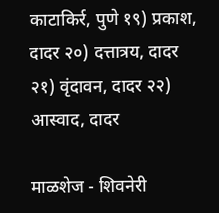काटाकिर्र, पुणे १९) प्रकाश, दादर २०) दत्तात्रय, दादर २१) वृंदावन, दादर २२) आस्वाद, दादर

माळशेज - शिवनेरी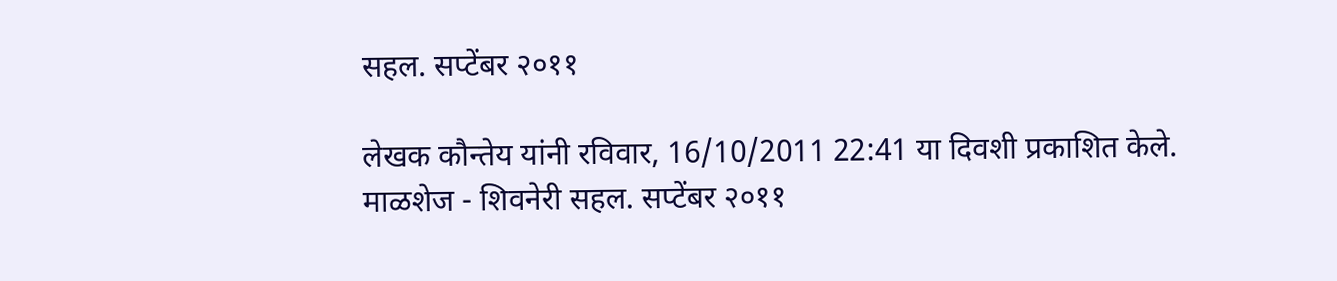सहल. सप्टेंबर २०११

लेखक कौन्तेय यांनी रविवार, 16/10/2011 22:41 या दिवशी प्रकाशित केले.
माळशेज - शिवनेरी सहल. सप्टेंबर २०११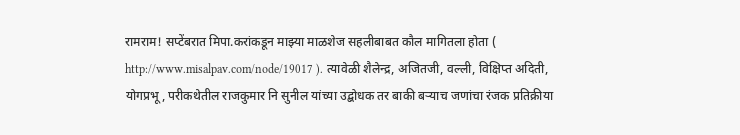रामराम! सप्टेंबरात मिपा.करांकडून माझ्या माळशेज सहलीबाबत कौल मागितला होता ( http://www.misalpav.com/node/19017 ). त्यावेळी शैलेन्द्र, अजितजी, वल्ली, विक्षिप्त अदिती, योगप्रभू, परीकथेतील राजकुमार नि सुनील यांच्या उद्बोधक तर बाकी बऱ्याच जणांचा रंजक प्रतिक्रीया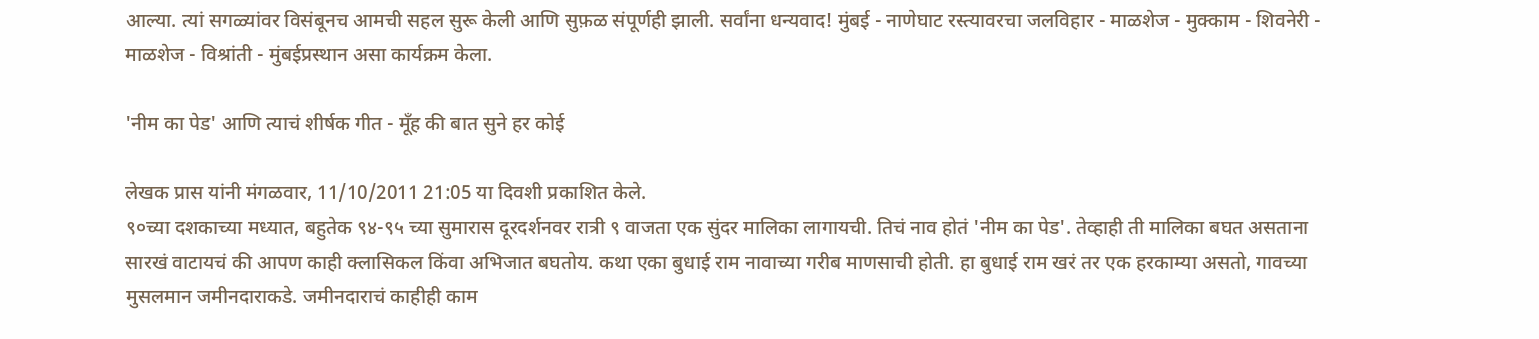आल्या. त्यां सगळ्यांवर विसंबूनच आमची सहल सुरू केली आणि सुफ़ळ संपूर्णही झाली. सर्वांना धन्यवाद! मुंबई - नाणेघाट रस्त्यावरचा जलविहार - माळशेज - मुक्काम - शिवनेरी - माळशेज - विश्रांती - मुंबईप्रस्थान असा कार्यक्रम केला.

'नीम का पेड' आणि त्याचं शीर्षक गीत - मूँह की बात सुने हर कोई

लेखक प्रास यांनी मंगळवार, 11/10/2011 21:05 या दिवशी प्रकाशित केले.
९०च्या दशकाच्या मध्यात, बहुतेक ९४-९५ च्या सुमारास दूरदर्शनवर रात्री ९ वाजता एक सुंदर मालिका लागायची. तिचं नाव होतं 'नीम का पेड'. तेव्हाही ती मालिका बघत असताना सारखं वाटायचं की आपण काही क्लासिकल किंवा अभिजात बघतोय. कथा एका बुधाई राम नावाच्या गरीब माणसाची होती. हा बुधाई राम खरं तर एक हरकाम्या असतो, गावच्या मुसलमान जमीनदाराकडे. जमीनदाराचं काहीही काम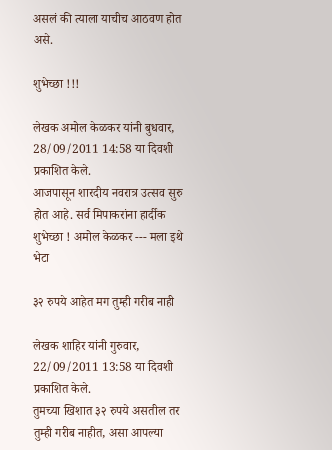असलं की त्याला याचीच आठवण होत असे.

शुभेच्छा !!!

लेखक अमोल केळकर यांनी बुधवार, 28/09/2011 14:58 या दिवशी प्रकाशित केले.
आजपासून शारदीय नवरात्र उत्सव सुरु होत आहे. सर्व मिपाकरांना हार्दीक शुभेच्छा ! अमोल केळकर --- मला इथे भेटा

३२ रुपये आहेत मग तुम्ही गरीब नाही

लेखक शाहिर यांनी गुरुवार, 22/09/2011 13:58 या दिवशी प्रकाशित केले.
तुमच्या खिशात ३२ रुपये असतील तर तुम्ही गरीब नाहीत, असा आपल्या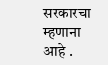सरकारचा म्हणाना आहे .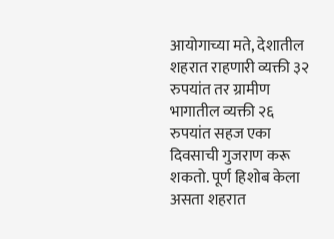आयोगाच्या मते, देशातील शहरात राहणारी व्यक्ती ३२ रुपयांत तर ग्रामीण भागातील व्यक्ती २६ रुपयांत सहज एका दिवसाची गुजराण करू शकतो. पूर्ण हिशोब केला असता शहरात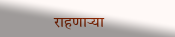राहणार्‍या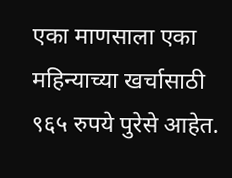एका माणसाला एका महिन्याच्या खर्चासाठी ९६५ रुपये पुरेसे आहेत.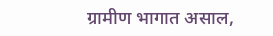ग्रामीण भागात असाल,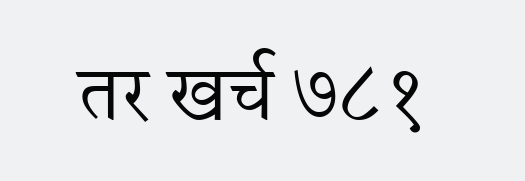तर खर्च ७८१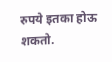रुपये इतका होऊ शकतो.